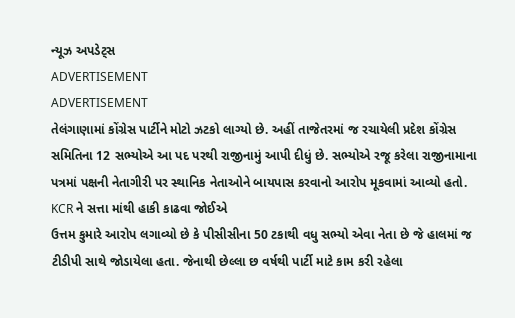ન્યૂઝ અપડેટ્સ
ADVERTISEMENT
ADVERTISEMENT
તેલંગાણામાં કોંગ્રેસ પાર્ટીને મોટો ઝટકો લાગ્યો છે. અહીં તાજેતરમાં જ રચાયેલી પ્રદેશ કોંગ્રેસ સમિતિના 12 સભ્યોએ આ પદ પરથી રાજીનામું આપી દીધું છે. સભ્યોએ રજૂ કરેલા રાજીનામાના પત્રમાં પક્ષની નેતાગીરી પર સ્થાનિક નેતાઓને બાયપાસ કરવાનો આરોપ મૂકવામાં આવ્યો હતો.
KCR ને સત્તા માંથી હાકી કાઢવા જોઈએ
ઉત્તમ કુમારે આરોપ લગાવ્યો છે કે પીસીસીના 50 ટકાથી વધુ સભ્યો એવા નેતા છે જે હાલમાં જ ટીડીપી સાથે જોડાયેલા હતા. જેનાથી છેલ્લા છ વર્ષથી પાર્ટી માટે કામ કરી રહેલા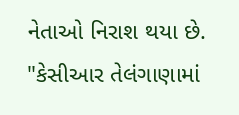નેતાઓ નિરાશ થયા છે. "કેસીઆર તેલંગાણામાં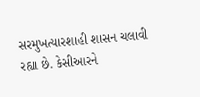સરમુખત્યારશાહી શાસન ચલાવી રહ્યા છે. કેસીઆરને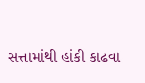સત્તામાંથી હાંકી કાઢવા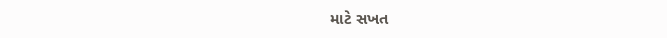માટે સખત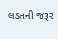લડતની જરૂર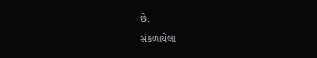છે.
સંકળાયેલા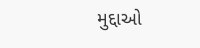મુદ્દાઓ